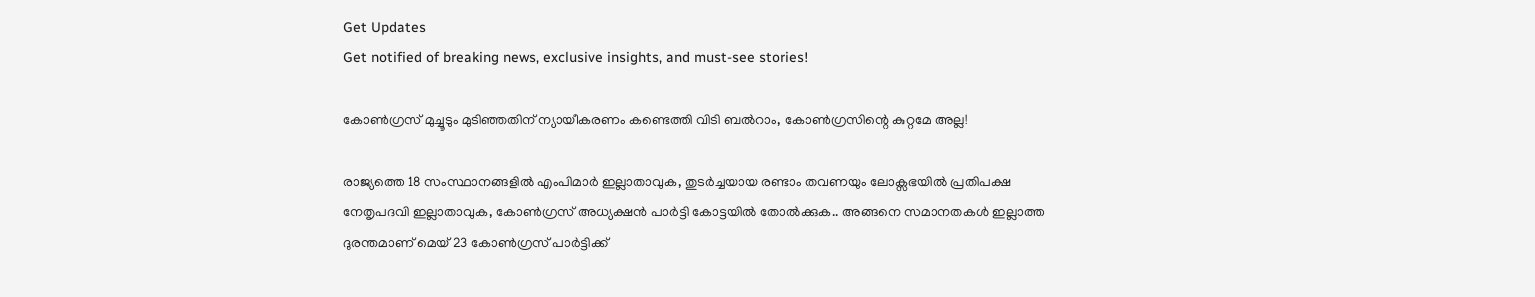Get Updates
Get notified of breaking news, exclusive insights, and must-see stories!

കോൺഗ്രസ് മുച്ചൂടും മുടിഞ്ഞതിന് ന്യായീകരണം കണ്ടെത്തി വിടി ബൽറാം, കോൺഗ്രസിന്റെ കുറ്റമേ അല്ല!

രാജ്യത്തെ 18 സംസ്ഥാനങ്ങളിൽ എംപിമാർ ഇല്ലാതാവുക, തുടർച്ചയായ രണ്ടാം തവണയും ലോക്സഭയിൽ പ്രതിപക്ഷ നേതൃപദവി ഇല്ലാതാവുക, കോൺഗ്രസ് അധ്യക്ഷൻ പാർട്ടി കോട്ടയിൽ തോൽക്കുക.. അങ്ങനെ സമാനതകൾ ഇല്ലാത്ത ദുരന്തമാണ് മെയ് 23 കോൺഗ്രസ് പാർട്ടിക്ക്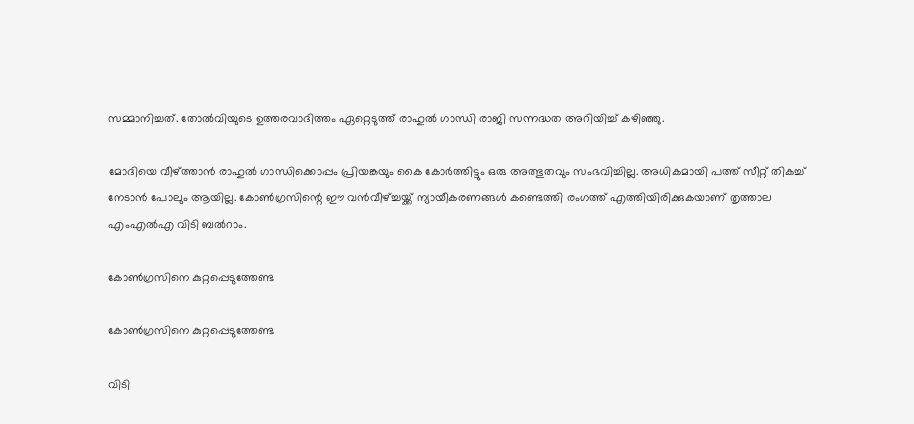സമ്മാനിച്ചത്. തോൽവിയുടെ ഉത്തരവാദിത്തം ഏറ്റെടുത്ത് രാഹുൽ ഗാന്ധി രാജി സന്നദ്ധത അറിയിച്ച് കഴിഞ്ഞു.

മോദിയെ വീഴ്ത്താൻ രാഹുൽ ഗാന്ധിക്കൊപ്പം പ്രിയങ്കയും കൈ കോർത്തിട്ടും ഒരു അത്ഭുതവും സംഭവിച്ചില്ല. അധികമായി പത്ത് സീറ്റ് തികച്ച് നേടാൻ പോലും ആയില്ല. കോൺഗ്രസിന്റെ ഈ വൻവീഴ്ച്ചയ്ക്ക് ന്യായീകരണങ്ങൾ കണ്ടെത്തി രംഗത്ത് എത്തിയിരിക്കുകയാണ് തൃത്താല എംഎൽഎ വിടി ബൽറാം.

കോൺഗ്രസിനെ കുറ്റപ്പെടുത്തേണ്ട

കോൺഗ്രസിനെ കുറ്റപ്പെടുത്തേണ്ട

വിടി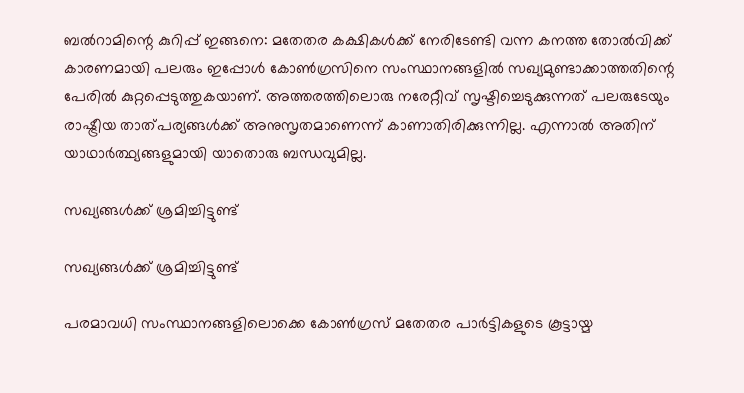ബൽറാമിന്റെ കുറിപ്പ് ഇങ്ങനെ: മതേതര കക്ഷികൾക്ക് നേരിടേണ്ടി വന്ന കനത്ത തോൽവിക്ക് കാരണമായി പലരും ഇപ്പോൾ കോൺഗ്രസിനെ സംസ്ഥാനങ്ങളിൽ സഖ്യമുണ്ടാക്കാത്തതിന്റെ പേരിൽ കുറ്റപ്പെടുത്തുകയാണ്. അത്തരത്തിലൊരു നരേറ്റീവ് സൃഷ്ടിച്ചെടുക്കുന്നത് പലരുടേയും രാഷ്ട്രീയ താത്പര്യങ്ങൾക്ക് അനുസൃതമാണെന്ന് കാണാതിരിക്കുന്നില്ല. എന്നാൽ അതിന് യാഥാർത്ഥ്യങ്ങളുമായി യാതൊരു ബന്ധവുമില്ല.

സഖ്യങ്ങൾക്ക് ശ്രമിച്ചിട്ടുണ്ട്

സഖ്യങ്ങൾക്ക് ശ്രമിച്ചിട്ടുണ്ട്

പരമാവധി സംസ്ഥാനങ്ങളിലൊക്കെ കോൺഗ്രസ് മതേതര പാർട്ടികളുടെ കൂട്ടായ്മ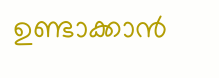ഉണ്ടാക്കാൻ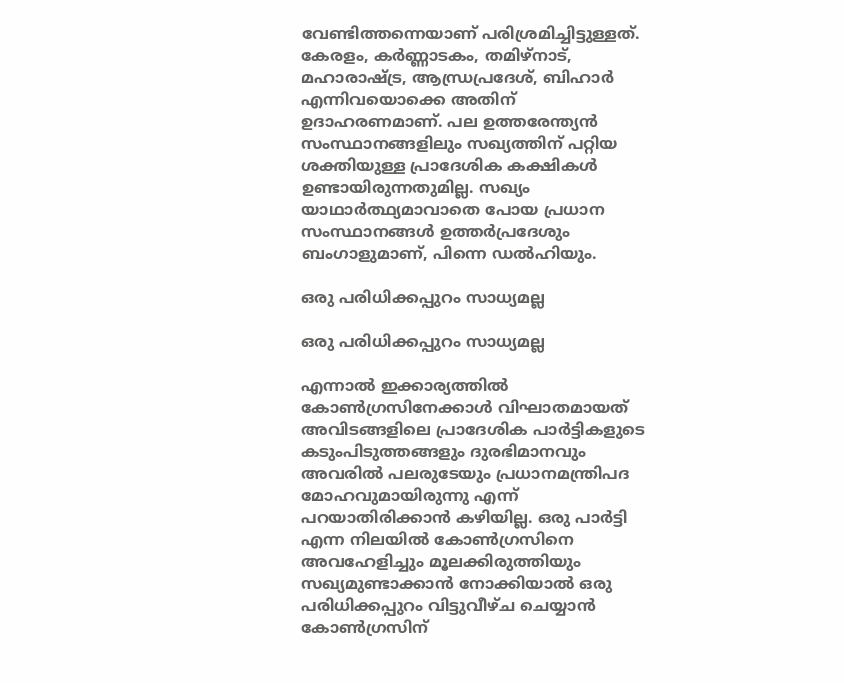വേണ്ടിത്തന്നെയാണ് പരിശ്രമിച്ചിട്ടുള്ളത്. കേരളം, കർണ്ണാടകം, തമിഴ്നാട്, മഹാരാഷ്ട്ര, ആന്ധ്രപ്രദേശ്, ബിഹാർ എന്നിവയൊക്കെ അതിന് ഉദാഹരണമാണ്. പല ഉത്തരേന്ത്യൻ സംസ്ഥാനങ്ങളിലും സഖ്യത്തിന് പറ്റിയ ശക്തിയുള്ള പ്രാദേശിക കക്ഷികൾ ഉണ്ടായിരുന്നതുമില്ല. സഖ്യം യാഥാർത്ഥ്യമാവാതെ പോയ പ്രധാന സംസ്ഥാനങ്ങൾ ഉത്തർപ്രദേശും ബംഗാളുമാണ്, പിന്നെ ഡൽഹിയും.

ഒരു പരിധിക്കപ്പുറം സാധ്യമല്ല

ഒരു പരിധിക്കപ്പുറം സാധ്യമല്ല

എന്നാൽ ഇക്കാര്യത്തിൽ കോൺഗ്രസിനേക്കാൾ വിഘാതമായത് അവിടങ്ങളിലെ പ്രാദേശിക പാർട്ടികളുടെ കടുംപിടുത്തങ്ങളും ദുരഭിമാനവും അവരിൽ പലരുടേയും പ്രധാനമന്ത്രിപദ മോഹവുമായിരുന്നു എന്ന് പറയാതിരിക്കാൻ കഴിയില്ല. ഒരു പാർട്ടി എന്ന നിലയിൽ കോൺഗ്രസിനെ അവഹേളിച്ചും മൂലക്കിരുത്തിയും സഖ്യമുണ്ടാക്കാൻ നോക്കിയാൽ ഒരു പരിധിക്കപ്പുറം വിട്ടുവീഴ്ച ചെയ്യാൻ കോൺഗ്രസിന്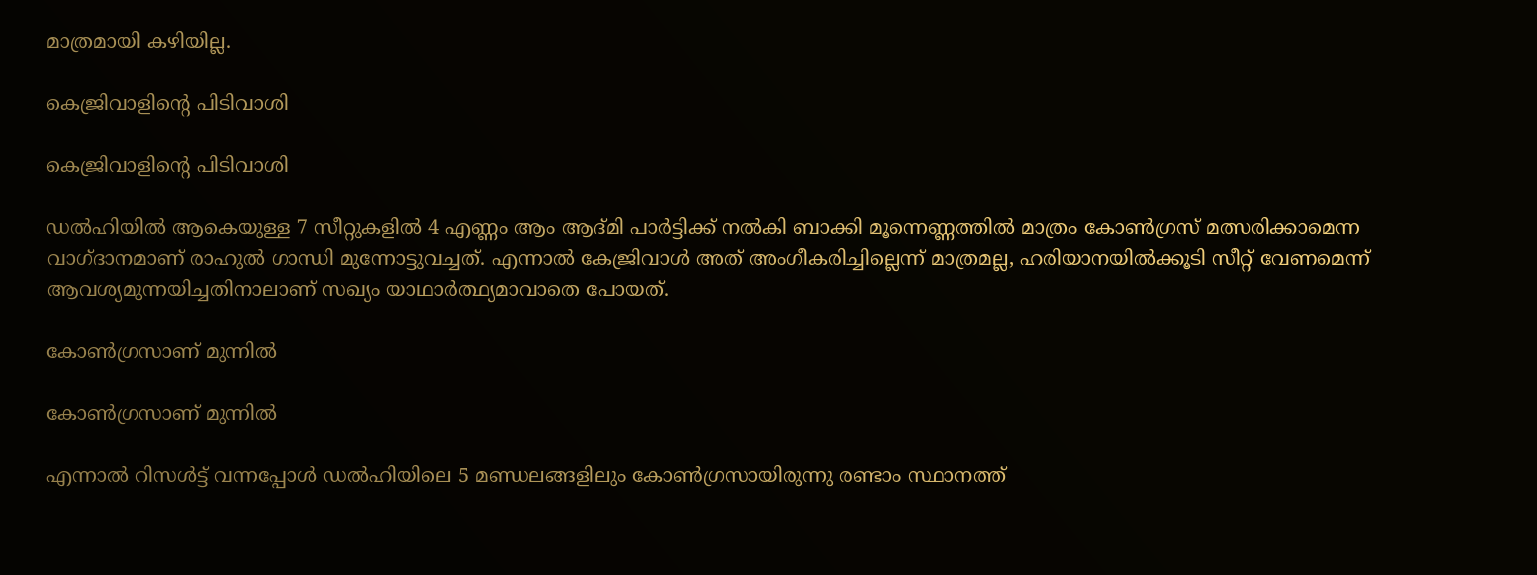മാത്രമായി കഴിയില്ല.

കെജ്രിവാളിന്റെ പിടിവാശി

കെജ്രിവാളിന്റെ പിടിവാശി

ഡൽഹിയിൽ ആകെയുള്ള 7 സീറ്റുകളിൽ 4 എണ്ണം ആം ആദ്മി പാർട്ടിക്ക് നൽകി ബാക്കി മൂന്നെണ്ണത്തിൽ മാത്രം കോൺഗ്രസ് മത്സരിക്കാമെന്ന വാഗ്ദാനമാണ് രാഹുൽ ഗാന്ധി മുന്നോട്ടുവച്ചത്. എന്നാൽ കേജ്രിവാൾ അത് അംഗീകരിച്ചില്ലെന്ന് മാത്രമല്ല, ഹരിയാനയിൽക്കൂടി സീറ്റ് വേണമെന്ന് ആവശ്യമുന്നയിച്ചതിനാലാണ് സഖ്യം യാഥാർത്ഥ്യമാവാതെ പോയത്.

കോൺഗ്രസാണ് മുന്നിൽ

കോൺഗ്രസാണ് മുന്നിൽ

എന്നാൽ റിസൾട്ട് വന്നപ്പോൾ ഡൽഹിയിലെ 5 മണ്ഡലങ്ങളിലും കോൺഗ്രസായിരുന്നു രണ്ടാം സ്ഥാനത്ത്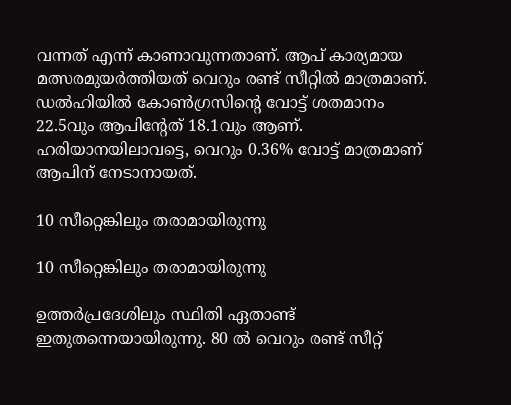വന്നത് എന്ന് കാണാവുന്നതാണ്. ആപ് കാര്യമായ മത്സരമുയർത്തിയത് വെറും രണ്ട് സീറ്റിൽ മാത്രമാണ്. ഡൽഹിയിൽ കോൺഗ്രസിന്റെ വോട്ട് ശതമാനം 22.5വും ആപിന്റേത് 18.1വും ആണ്. ഹരിയാനയിലാവട്ടെ, വെറും 0.36% വോട്ട് മാത്രമാണ് ആപിന് നേടാനായത്.

10 സീറ്റെങ്കിലും തരാമായിരുന്നു

10 സീറ്റെങ്കിലും തരാമായിരുന്നു

ഉത്തർപ്രദേശിലും സ്ഥിതി ഏതാണ്ട് ഇതുതന്നെയായിരുന്നു. 80 ൽ വെറും രണ്ട് സീറ്റ്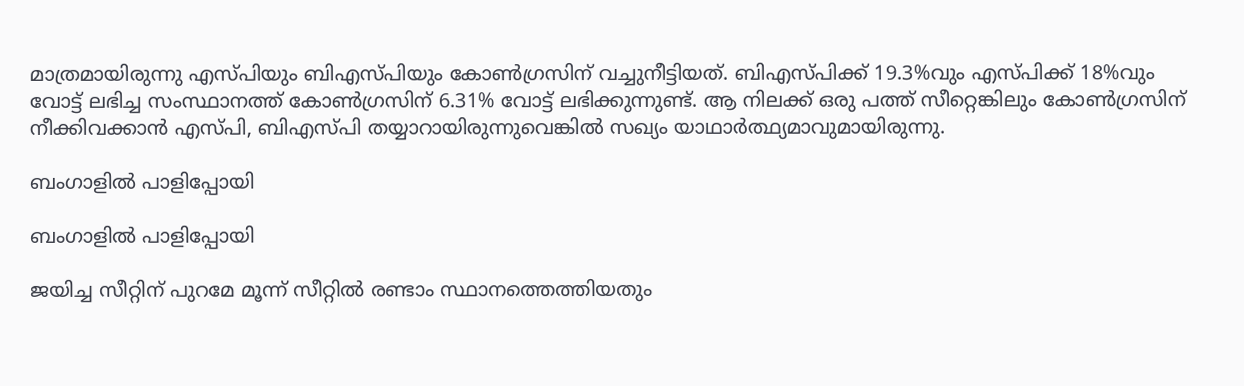മാത്രമായിരുന്നു എസ്പിയും ബിഎസ്പിയും കോൺഗ്രസിന് വച്ചുനീട്ടിയത്. ബിഎസ്പിക്ക് 19.3%വും എസ്പിക്ക് 18%വും വോട്ട് ലഭിച്ച സംസ്ഥാനത്ത് കോൺഗ്രസിന് 6.31% വോട്ട് ലഭിക്കുന്നുണ്ട്. ആ നിലക്ക് ഒരു പത്ത് സീറ്റെങ്കിലും കോൺഗ്രസിന് നീക്കിവക്കാൻ എസ്പി, ബിഎസ്പി തയ്യാറായിരുന്നുവെങ്കിൽ സഖ്യം യാഥാർത്ഥ്യമാവുമായിരുന്നു.

ബംഗാളിൽ പാളിപ്പോയി

ബംഗാളിൽ പാളിപ്പോയി

ജയിച്ച സീറ്റിന് പുറമേ മൂന്ന് സീറ്റിൽ രണ്ടാം സ്ഥാനത്തെത്തിയതും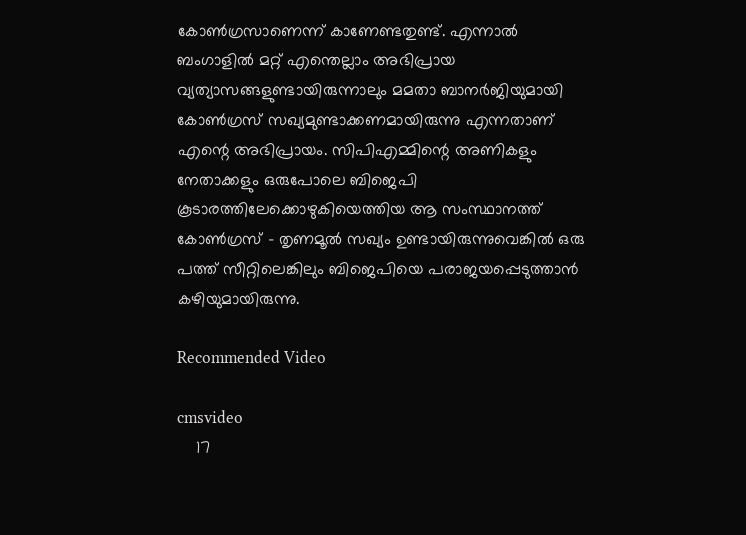കോൺഗ്രസാണെന്ന് കാണേണ്ടതുണ്ട്. എന്നാൽ ബംഗാളിൽ മറ്റ് എന്തെല്ലാം അഭിപ്രായ വ്യത്യാസങ്ങളുണ്ടായിരുന്നാലും മമതാ ബാനർജിയുമായി കോൺഗ്രസ് സഖ്യമുണ്ടാക്കണമായിരുന്നു എന്നതാണ് എന്റെ അഭിപ്രായം. സിപിഎമ്മിന്റെ അണികളും നേതാക്കളും ഒരുപോലെ ബിജെപി കൂടാരത്തിലേക്കൊഴുകിയെത്തിയ ആ സംസ്ഥാനത്ത് കോൺഗ്രസ് - തൃണമൂൽ സഖ്യം ഉണ്ടായിരുന്നുവെങ്കിൽ ഒരു പത്ത് സീറ്റിലെങ്കിലും ബിജെപിയെ പരാജയപ്പെടുത്താൻ കഴിയുമായിരുന്നു.

Recommended Video

cmsvideo
    17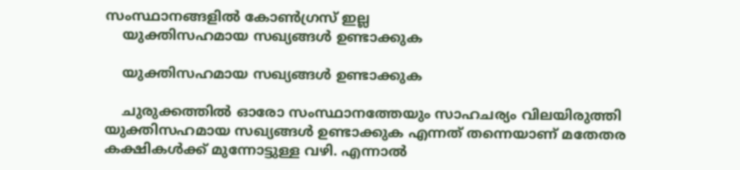സംസ്ഥാനങ്ങളില്‍ കോണ്‍ഗ്രസ് ഇല്ല
    യുക്തിസഹമായ സഖ്യങ്ങൾ ഉണ്ടാക്കുക

    യുക്തിസഹമായ സഖ്യങ്ങൾ ഉണ്ടാക്കുക

    ചുരുക്കത്തിൽ ഓരോ സംസ്ഥാനത്തേയും സാഹചര്യം വിലയിരുത്തി യുക്തിസഹമായ സഖ്യങ്ങൾ ഉണ്ടാക്കുക എന്നത് തന്നെയാണ് മതേതര കക്ഷികൾക്ക് മുന്നോട്ടുള്ള വഴി. എന്നാൽ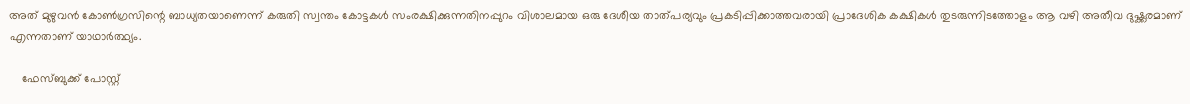അത് മുഴുവൻ കോൺഗ്രസിന്റെ ബാധ്യതയാണെന്ന് കരുതി സ്വന്തം കോട്ടകൾ സംരക്ഷിക്കുന്നതിനപ്പുറം വിശാലമായ ഒരു ദേശീയ താത്പര്യവും പ്രകടിപ്പിക്കാത്തവരായി പ്രാദേശിക കക്ഷികൾ തുടരുന്നിടത്തോളം ആ വഴി അതീവ ദുഷ്ക്കരമാണ് എന്നതാണ് യാഥാർത്ഥ്യം.

    ഫേസ്ബുക്ക് പോസ്റ്റ്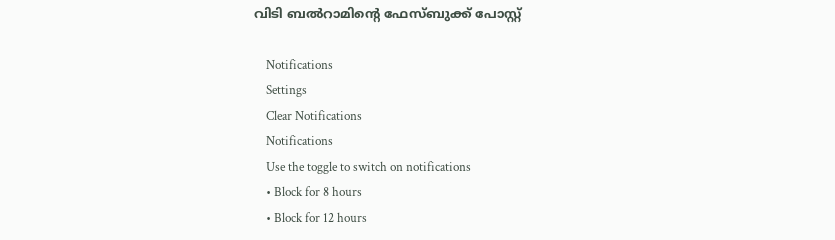വിടി ബൽറാമിന്റെ ഫേസ്ബുക്ക് പോസ്റ്റ്

    Notifications
    Settings
    Clear Notifications
    Notifications
    Use the toggle to switch on notifications
    • Block for 8 hours
    • Block for 12 hours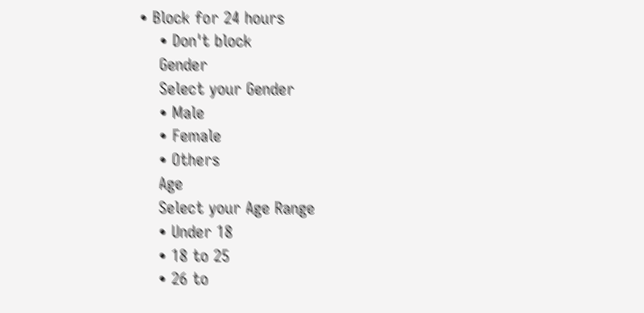• Block for 24 hours
    • Don't block
    Gender
    Select your Gender
    • Male
    • Female
    • Others
    Age
    Select your Age Range
    • Under 18
    • 18 to 25
    • 26 to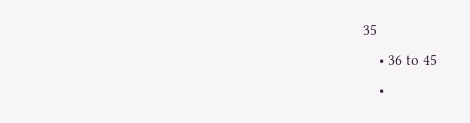35
    • 36 to 45
    •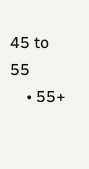45 to 55
    • 55+